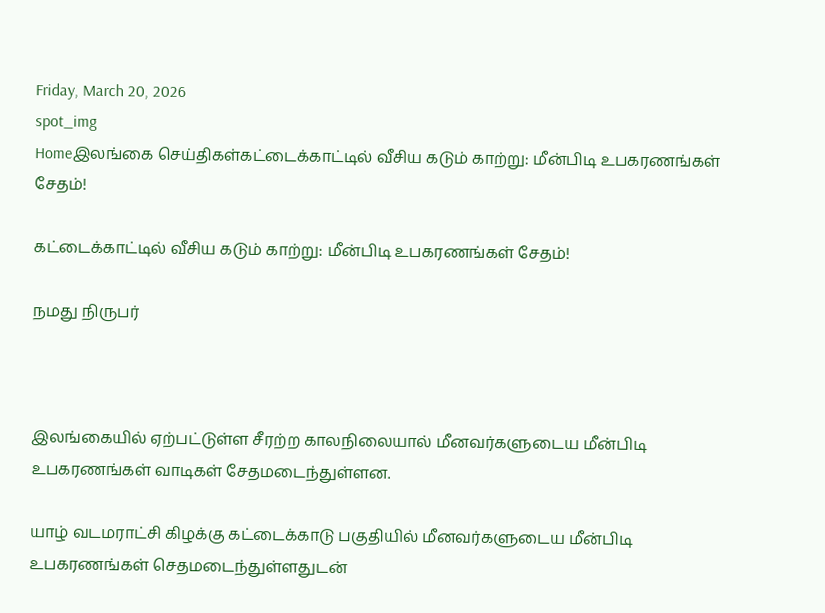Friday, March 20, 2026
spot_img
Homeஇலங்கை செய்திகள்கட்டைக்காட்டில் வீசிய கடும் காற்று: மீன்பிடி உபகரணங்கள் சேதம்!

கட்டைக்காட்டில் வீசிய கடும் காற்று: மீன்பிடி உபகரணங்கள் சேதம்!

நமது நிருபர்



இலங்கையில் ஏற்பட்டுள்ள சீரற்ற காலநிலையால் மீனவர்களுடைய மீன்பிடி உபகரணங்கள் வாடிகள் சேதமடைந்துள்ளன.

யாழ் வடமராட்சி கிழக்கு கட்டைக்காடு பகுதியில் மீனவர்களுடைய மீன்பிடி உபகரணங்கள் செதமடைந்துள்ளதுடன்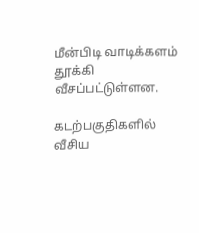மீன்பிடி வாடிக்களம் தூக்கி வீசப்பட்டுள்ளன.

கடற்பகுதிகளில் வீசிய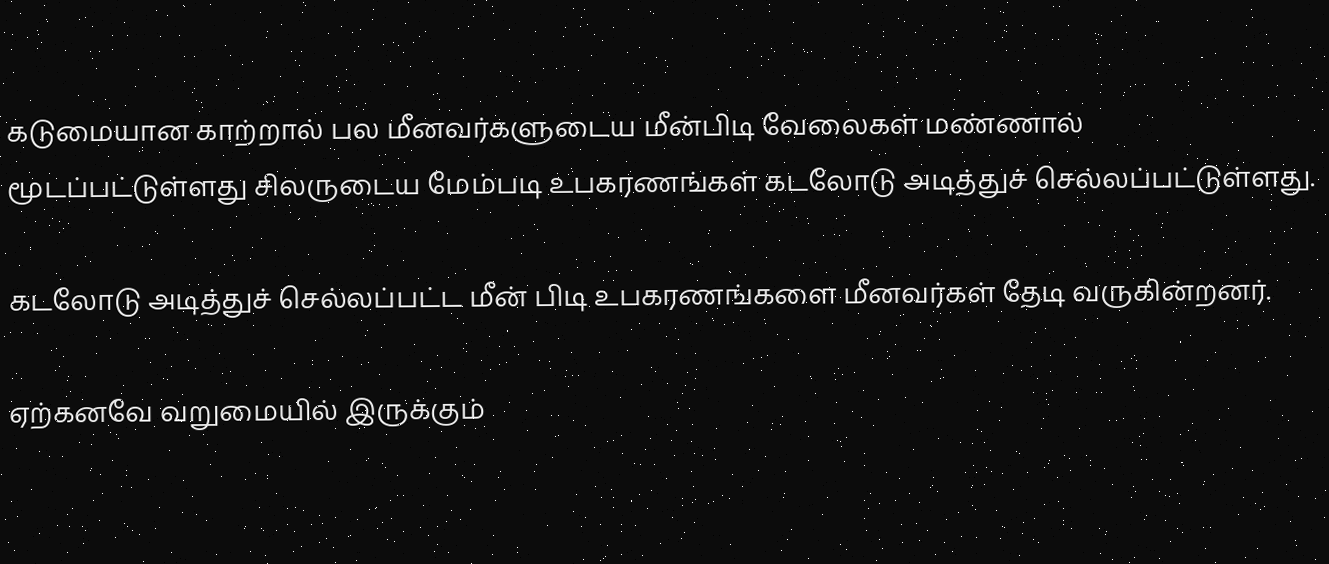கடுமையான காற்றால் பல மீனவர்களுடைய மீன்பிடி வேலைகள் மண்ணால் மூடப்பட்டுள்ளது சிலருடைய மேம்படி உபகரணங்கள் கடலோடு அடித்துச் செல்லப்பட்டுள்ளது.

கடலோடு அடித்துச் செல்லப்பட்ட மீன் பிடி உபகரணங்களை மீனவர்கள் தேடி வருகின்றனர்.

ஏற்கனவே வறுமையில் இருக்கும்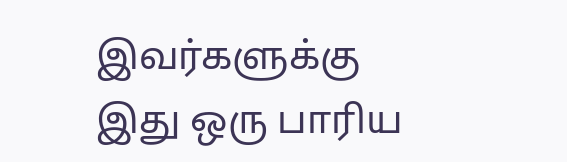இவர்களுக்கு இது ஒரு பாரிய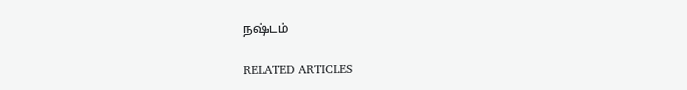நஷ்டம்

RELATED ARTICLES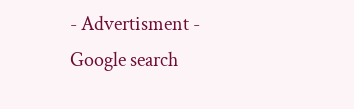- Advertisment -
Google search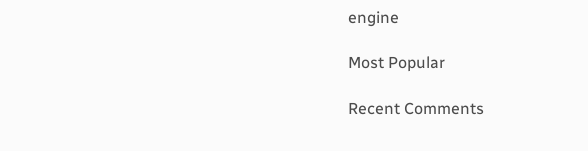engine

Most Popular

Recent Comments